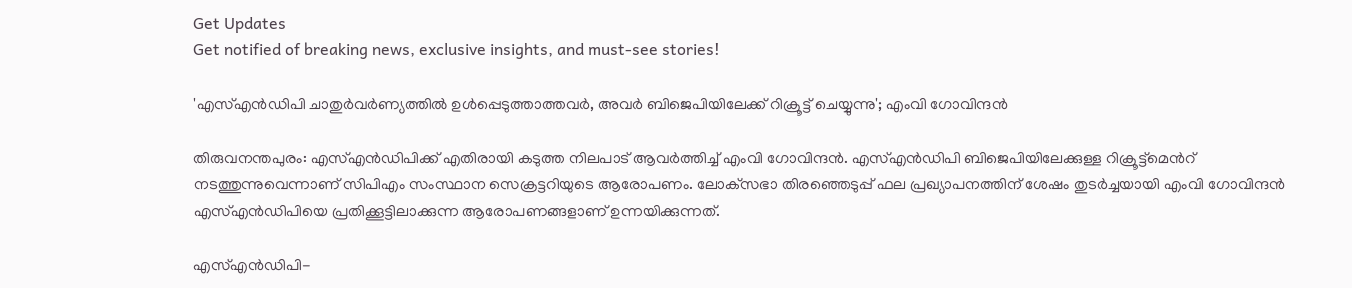Get Updates
Get notified of breaking news, exclusive insights, and must-see stories!

'എസ്എൻഡിപി ചാതുർവർണ്യത്തിൽ ഉൾപ്പെടുത്താത്തവർ, അവർ ബിജെപിയിലേക്ക് റിക്രൂട്ട് ചെയ്യുന്നു'; എംവി ഗോവിന്ദൻ

തിരുവനന്തപുരം: എസ്എൻഡിപിക്ക് എതിരായി കടുത്ത നിലപാട് ആവർത്തിച്ച് എംവി ഗോവിന്ദൻ. എസ്എൻഡിപി ബിജെപിയിലേക്കുള്ള റിക്രൂട്ട്മെൻറ് നടത്തുന്നുവെന്നാണ് സിപിഎം സംസ്ഥാന സെക്രട്ടറിയുടെ ആരോപണം. ലോക്‌സഭാ തിരഞ്ഞെടുപ്പ് ഫല പ്രഖ്യാപനത്തിന് ശേഷം തുടർച്ചയായി എംവി ഗോവിന്ദൻ എസ്എൻഡിപിയെ പ്രതിക്കൂട്ടിലാക്കുന്ന ആരോപണങ്ങളാണ് ഉന്നയിക്കുന്നത്.

എസ്എൻഡിപി-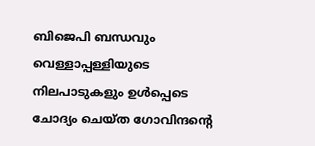ബിജെപി ബന്ധവും വെള്ളാപ്പള്ളിയുടെ നിലപാടുകളും ഉൾപ്പെടെ ചോദ്യം ചെയ്‌ത ഗോവിന്ദന്റെ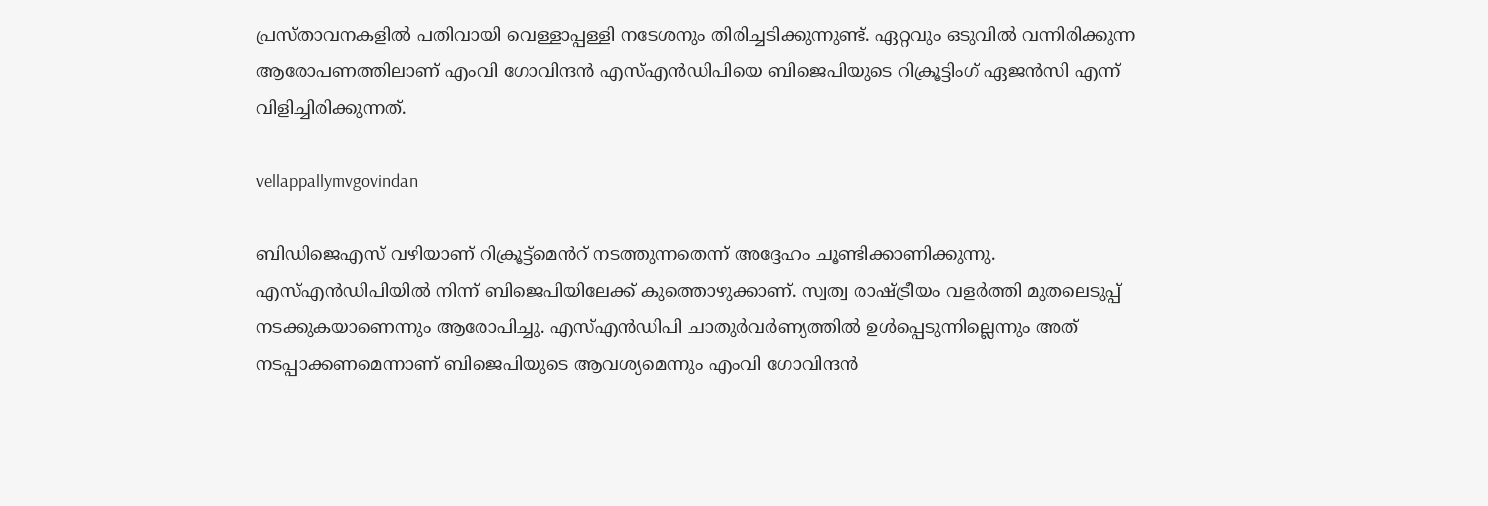പ്രസ്‌താവനകളിൽ പതിവായി വെള്ളാപ്പള്ളി നടേശനും തിരിച്ചടിക്കുന്നുണ്ട്. ഏറ്റവും ഒടുവിൽ വന്നിരിക്കുന്ന ആരോപണത്തിലാണ് എംവി ഗോവിന്ദൻ എസ്എൻഡിപിയെ ബിജെപിയുടെ റിക്രൂട്ടിംഗ് ഏജൻസി എന്ന് വിളിച്ചിരിക്കുന്നത്.

vellappallymvgovindan

ബിഡിജെഎസ് വഴിയാണ് റിക്രൂട്ട്മെൻറ് നടത്തുന്നതെന്ന് അദ്ദേഹം ചൂണ്ടിക്കാണിക്കുന്നു. എസ്എൻഡിപിയിൽ നിന്ന് ബിജെപിയിലേക്ക് കുത്തൊഴുക്കാണ്. സ്വത്വ രാഷ്ട്രീയം വളർത്തി മുതലെടുപ്പ് നടക്കുകയാണെന്നും ആരോപിച്ചു. എസ്എൻഡിപി ചാതുർവർണ്യത്തിൽ ഉൾപ്പെടുന്നില്ലെന്നും അത് നടപ്പാക്കണമെന്നാണ് ബിജെപിയുടെ ആവശ്യമെന്നും എംവി ഗോവിന്ദൻ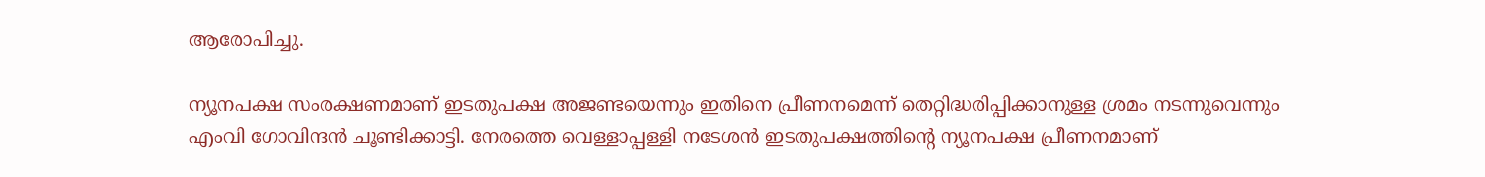ആരോപിച്ചു.

ന്യൂനപക്ഷ സംരക്ഷണമാണ് ഇടതുപക്ഷ അജണ്ടയെന്നും ഇതിനെ പ്രീണനമെന്ന് തെറ്റിദ്ധരിപ്പിക്കാനുള്ള ശ്രമം നടന്നുവെന്നും എംവി ഗോവിന്ദൻ ചൂണ്ടിക്കാട്ടി. നേരത്തെ വെള്ളാപ്പള്ളി നടേശൻ ഇടതുപക്ഷത്തിന്റെ ന്യൂനപക്ഷ പ്രീണനമാണ്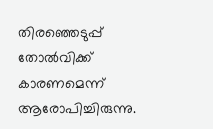തിരഞ്ഞെടുപ്പ് തോൽവിക്ക് കാരണമെന്ന് ആരോപിച്ചിരുന്നു.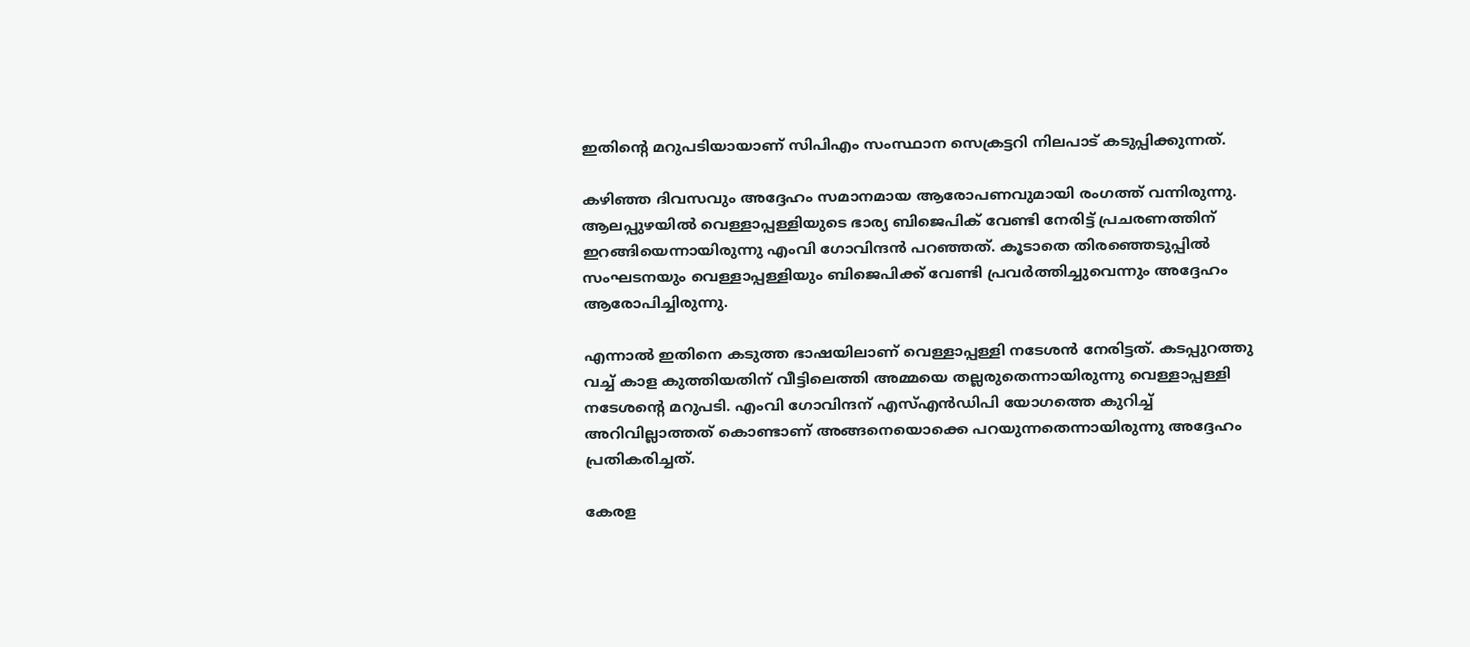ഇതിന്റെ മറുപടിയായാണ് സിപിഎം സംസ്ഥാന സെക്രട്ടറി നിലപാട് കടുപ്പിക്കുന്നത്.

കഴിഞ്ഞ ദിവസവും അദ്ദേഹം സമാനമായ ആരോപണവുമായി രംഗത്ത് വന്നിരുന്നു. ആലപ്പുഴയിൽ വെള്ളാപ്പള്ളിയുടെ ഭാര്യ ബിജെപിക് വേണ്ടി നേരിട്ട് പ്രചരണത്തിന് ഇറങ്ങിയെന്നായിരുന്നു എംവി ഗോവിന്ദൻ പറഞ്ഞത്. കൂടാതെ തിരഞ്ഞെടുപ്പിൽ സംഘടനയും വെള്ളാപ്പള്ളിയും ബിജെപിക്ക് വേണ്ടി പ്രവർത്തിച്ചുവെന്നും അദ്ദേഹം ആരോപിച്ചിരുന്നു.

എന്നാൽ ഇതിനെ കടുത്ത ഭാഷയിലാണ് വെള്ളാപ്പള്ളി നടേശൻ നേരിട്ടത്. കടപ്പുറത്തു വച്ച് കാള കുത്തിയതിന് വീട്ടിലെത്തി അമ്മയെ തല്ലരുതെന്നായിരുന്നു വെള്ളാപ്പള്ളി നടേശന്റെ മറുപടി. എംവി ഗോവിന്ദന് എസ്എൻഡിപി യോഗത്തെ കുറിച്ച് അറിവില്ലാത്തത് കൊണ്ടാണ് അങ്ങനെയൊക്കെ പറയുന്നതെന്നായിരുന്നു അദ്ദേഹം പ്രതികരിച്ചത്.

കേരള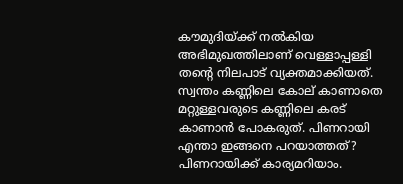കൗമുദിയ്ക്ക് നൽകിയ അഭിമുഖത്തിലാണ് വെള്ളാപ്പള്ളി തന്റെ നിലപാട് വ്യക്തമാക്കിയത്. സ്വന്തം കണ്ണിലെ കോല് കാണാതെ മറ്റുള്ളവരുടെ കണ്ണിലെ കരട് കാണാൻ പോകരുത്. പിണറായി എന്താ ഇങ്ങനെ പറയാത്തത്? പിണറായിക്ക് കാര്യമറിയാം.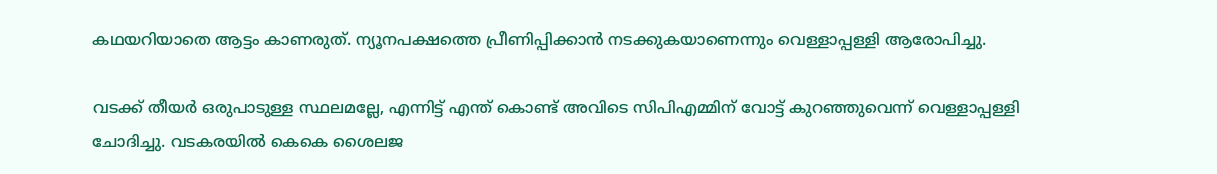കഥയറിയാതെ ആട്ടം കാണരുത്. ന്യൂനപക്ഷത്തെ പ്രീണിപ്പിക്കാൻ നടക്കുകയാണെന്നും വെള്ളാപ്പള്ളി ആരോപിച്ചു.

വടക്ക് തീയർ ഒരുപാടുള്ള സ്ഥലമല്ലേ, എന്നിട്ട് എന്ത് കൊണ്ട് അവിടെ സിപിഎമ്മിന് വോട്ട് കുറഞ്ഞുവെന്ന് വെള്ളാപ്പള്ളി ചോദിച്ചു. വടകരയിൽ കെകെ ശൈലജ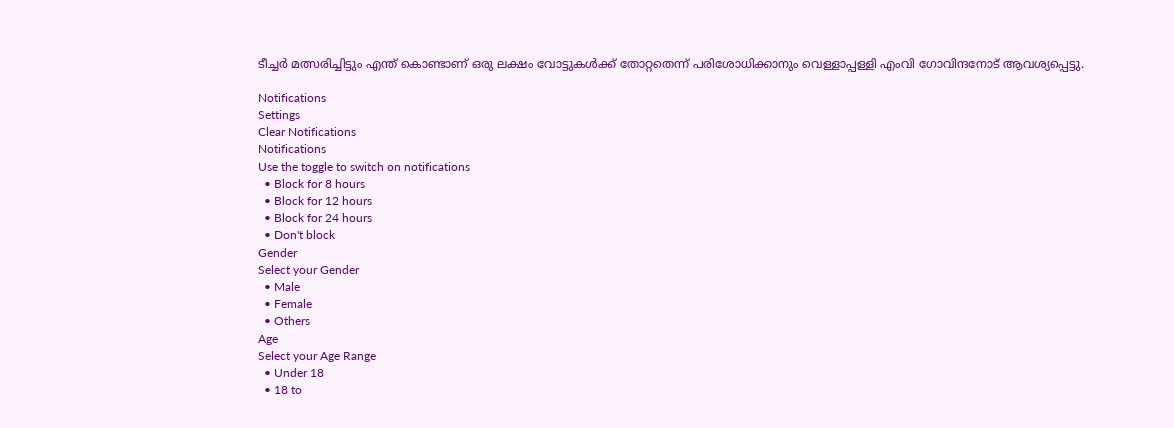ടീച്ചർ മത്സരിച്ചിട്ടും എന്ത് കൊണ്ടാണ് ഒരു ലക്ഷം വോട്ടുകൾക്ക് തോറ്റതെന്ന് പരിശോധിക്കാനും വെള്ളാപ്പള്ളി എംവി ഗോവിന്ദനോട് ആവശ്യപ്പെട്ടു.

Notifications
Settings
Clear Notifications
Notifications
Use the toggle to switch on notifications
  • Block for 8 hours
  • Block for 12 hours
  • Block for 24 hours
  • Don't block
Gender
Select your Gender
  • Male
  • Female
  • Others
Age
Select your Age Range
  • Under 18
  • 18 to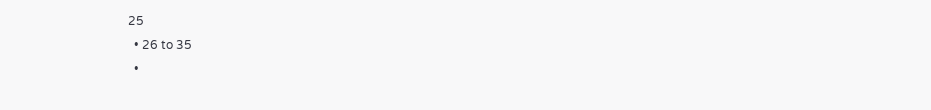25
  • 26 to 35
  •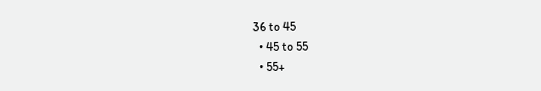36 to 45
  • 45 to 55
  • 55+